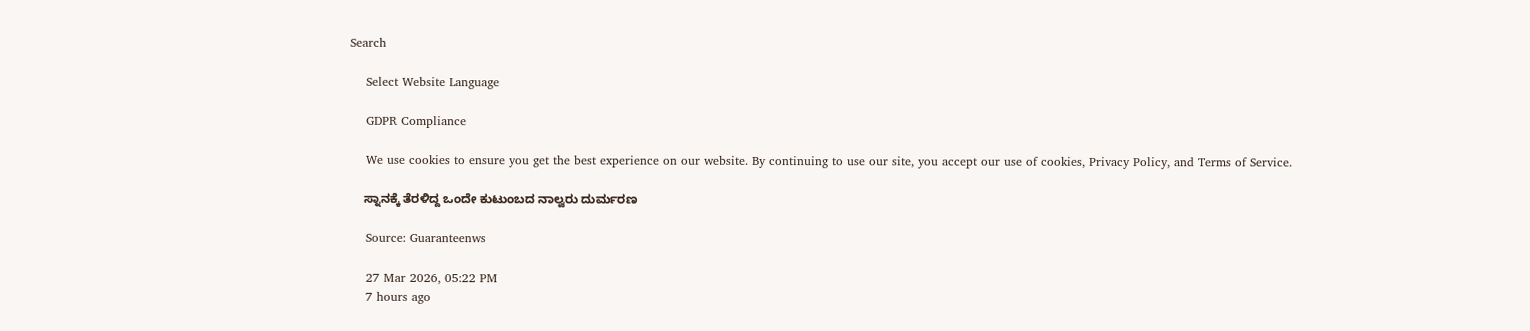Search

    Select Website Language

    GDPR Compliance

    We use cookies to ensure you get the best experience on our website. By continuing to use our site, you accept our use of cookies, Privacy Policy, and Terms of Service.

    ಸ್ನಾನಕ್ಕೆ ತೆರಳಿದ್ದ ಒಂದೇ ಕುಟುಂಬದ ನಾಲ್ವರು ದುರ್ಮರಣ

    Source: Guaranteenws

    27 Mar 2026, 05:22 PM
    7 hours ago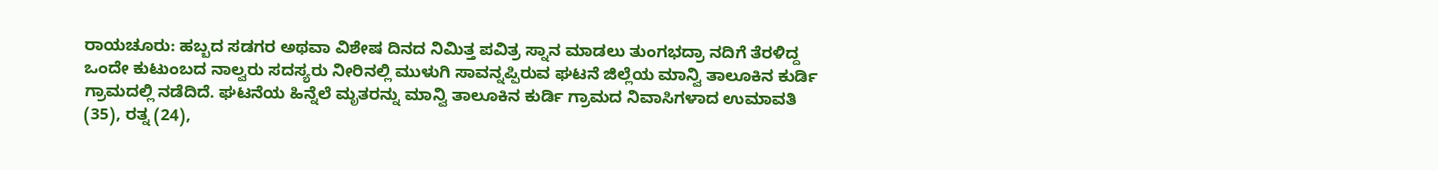ರಾಯಚೂರು: ಹಬ್ಬದ ಸಡಗರ ಅಥವಾ ವಿಶೇಷ ದಿನದ ನಿಮಿತ್ತ ಪವಿತ್ರ ಸ್ನಾನ ಮಾಡಲು ತುಂಗಭದ್ರಾ ನದಿಗೆ ತೆರಳಿದ್ದ ಒಂದೇ ಕುಟುಂಬದ ನಾಲ್ವರು ಸದಸ್ಯರು ನೀರಿನಲ್ಲಿ ಮುಳುಗಿ ಸಾವನ್ನಪ್ಪಿರುವ ಘಟನೆ ಜಿಲ್ಲೆಯ ಮಾನ್ವಿ ತಾಲೂಕಿನ ಕುರ್ಡಿ ಗ್ರಾಮದಲ್ಲಿ ನಡೆದಿದೆ. ಘಟನೆಯ ಹಿನ್ನೆಲೆ ಮೃತರನ್ನು ಮಾನ್ವಿ ತಾಲೂಕಿನ ಕುರ್ಡಿ ಗ್ರಾಮದ ನಿವಾಸಿಗಳಾದ ಉಮಾವತಿ (35), ರತ್ನ (24),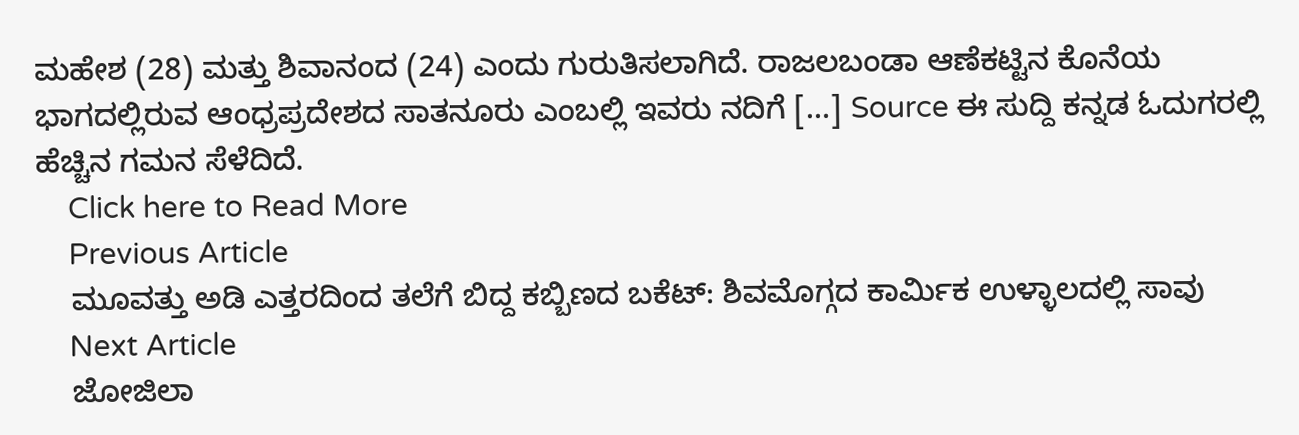ಮಹೇಶ (28) ಮತ್ತು ಶಿವಾನಂದ (24) ಎಂದು ಗುರುತಿಸಲಾಗಿದೆ. ರಾಜಲಬಂಡಾ ಆಣೆಕಟ್ಟಿನ ಕೊನೆಯ ಭಾಗದಲ್ಲಿರುವ ಆಂಧ್ರಪ್ರದೇಶದ ಸಾತನೂರು ಎಂಬಲ್ಲಿ ಇವರು ನದಿಗೆ […] Source ಈ ಸುದ್ದಿ ಕನ್ನಡ ಓದುಗರಲ್ಲಿ ಹೆಚ್ಚಿನ ಗಮನ ಸೆಳೆದಿದೆ.
    Click here to Read More
    Previous Article
    ಮೂವತ್ತು ಅಡಿ ಎತ್ತರದಿಂದ ತಲೆಗೆ ಬಿದ್ದ ಕಬ್ಬಿಣದ ಬಕೆಟ್: ಶಿವಮೊಗ್ಗದ ಕಾರ್ಮಿಕ ಉಳ್ಳಾಲದಲ್ಲಿ ಸಾವು
    Next Article
    ಜೋಜಿಲಾ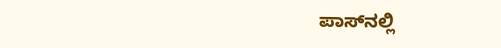ಪಾಸ್‌ನಲ್ಲಿ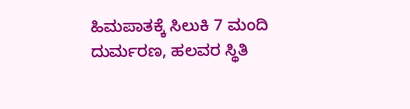ಹಿಮಪಾತಕ್ಕೆ ಸಿಲುಕಿ 7 ಮಂದಿ ದುರ್ಮರಣ, ಹಲವರ ಸ್ಥಿತಿ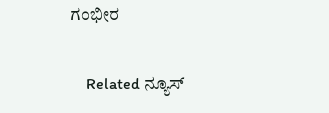ಗಂಭೀರ

    Related ನ್ಯೂಸ್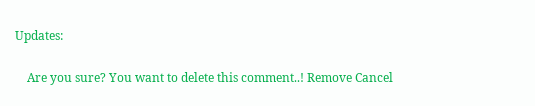Updates:

    Are you sure? You want to delete this comment..! Remove Cancel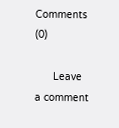Comments (0)

      Leave a comment